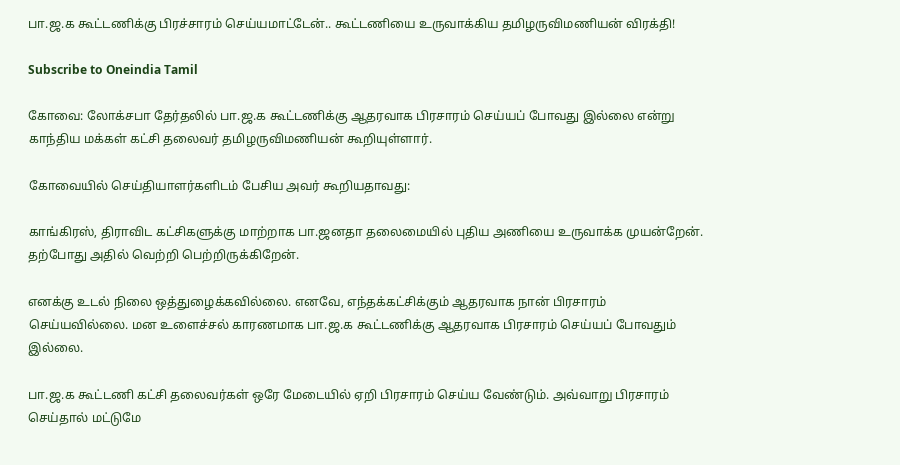பா.ஜ.க கூட்டணிக்கு பிரச்சாரம் செய்யமாட்டேன்.. கூட்டணியை உருவாக்கிய தமிழருவிமணியன் விரக்தி!

Subscribe to Oneindia Tamil

கோவை: லோக்சபா தேர்தலில் பா.ஜ.க கூட்டணிக்கு ஆதரவாக பிரசாரம் செய்யப் போவது இல்லை என்று காந்திய மக்கள் கட்சி தலைவர் தமிழருவிமணியன் கூறியுள்ளார்.

கோவையில் செய்தியாளர்களிடம் பேசிய அவர் கூறியதாவது:

காங்கிரஸ், திராவிட கட்சிகளுக்கு மாற்றாக பா.ஜனதா தலைமையில் புதிய அணியை உருவாக்க முயன்றேன். தற்போது அதில் வெற்றி பெற்றிருக்கிறேன்.

எனக்கு உடல் நிலை ஒத்துழைக்கவில்லை. எனவே, எந்தக்கட்சிக்கும் ஆதரவாக நான் பிரசாரம் செய்யவில்லை. மன உளைச்சல் காரணமாக பா.ஜ.க கூட்டணிக்கு ஆதரவாக பிரசாரம் செய்யப் போவதும் இல்லை.

பா.ஜ.க கூட்டணி கட்சி தலைவர்கள் ஒரே மேடையில் ஏறி பிரசாரம் செய்ய வேண்டும். அவ்வாறு பிரசாரம் செய்தால் மட்டுமே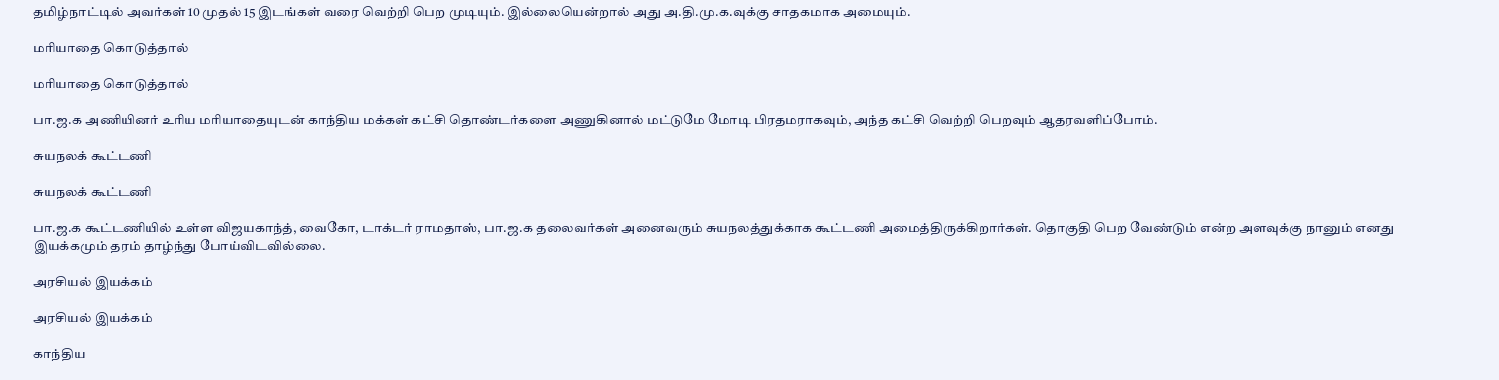தமிழ்நாட்டில் அவர்கள் 10 முதல் 15 இடங்கள் வரை வெற்றி பெற முடியும். இல்லையென்றால் அது அ.தி.மு.க.வுக்கு சாதகமாக அமையும்.

மரியாதை கொடுத்தால்

மரியாதை கொடுத்தால்

பா.ஜ.க அணியினர் உரிய மரியாதையுடன் காந்திய மக்கள் கட்சி தொண்டர்களை அணுகினால் மட்டுமே மோடி பிரதமராகவும், அந்த கட்சி வெற்றி பெறவும் ஆதரவளிப்போம்.

சுயநலக் கூட்டணி

சுயநலக் கூட்டணி

பா.ஜ.க கூட்டணியில் உள்ள விஜயகாந்த், வைகோ, டாக்டர் ராமதாஸ், பா.ஜ.க தலைவர்கள் அனைவரும் சுயநலத்துக்காக கூட்டணி அமைத்திருக்கிறார்கள். தொகுதி பெற வேண்டும் என்ற அளவுக்கு நானும் எனது இயக்கமும் தரம் தாழ்ந்து போய்விடவில்லை.

அரசியல் இயக்கம்

அரசியல் இயக்கம்

காந்திய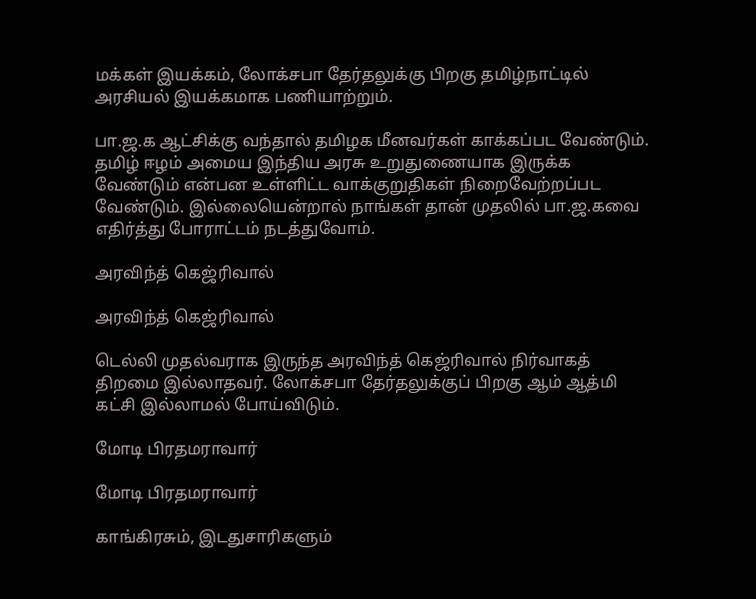மக்கள் இயக்கம், லோக்சபா தேர்தலுக்கு பிறகு தமிழ்நாட்டில் அரசியல் இயக்கமாக பணியாற்றும்.

பா.ஜ.க ஆட்சிக்கு வந்தால் தமிழக மீனவர்கள் காக்கப்பட வேண்டும். தமிழ் ஈழம் அமைய இந்திய அரசு உறுதுணையாக இருக்க வேண்டும் என்பன உள்ளிட்ட வாக்குறுதிகள் நிறைவேற்றப்பட வேண்டும். இல்லையென்றால் நாங்கள் தான் முதலில் பா.ஜ.கவை எதிர்த்து போராட்டம் நடத்துவோம்.

அரவிந்த் கெஜ்ரிவால்

அரவிந்த் கெஜ்ரிவால்

டெல்லி முதல்வராக இருந்த அரவிந்த் கெஜ்ரிவால் நிர்வாகத் திறமை இல்லாதவர். லோக்சபா தேர்தலுக்குப் பிறகு ஆம் ஆத்மி கட்சி இல்லாமல் போய்விடும்.

மோடி பிரதமராவார்

மோடி பிரதமராவார்

காங்கிரசும், இடதுசாரிகளும்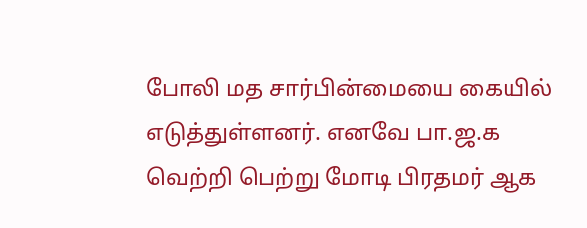போலி மத சார்பின்மையை கையில் எடுத்துள்ளனர். எனவே பா.ஜ.க வெற்றி பெற்று மோடி பிரதமர் ஆக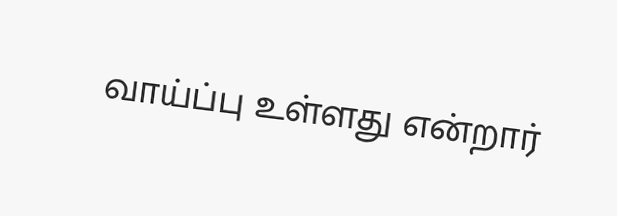வாய்ப்பு உள்ளது என்றார்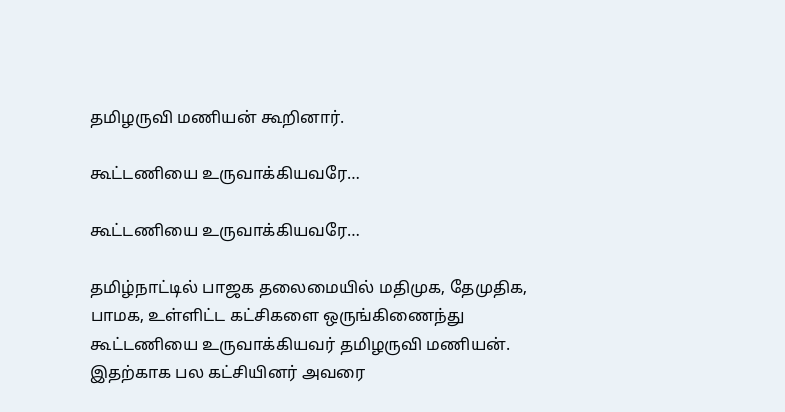தமிழருவி மணியன் கூறினார்.

கூட்டணியை உருவாக்கியவரே…

கூட்டணியை உருவாக்கியவரே…

தமிழ்நாட்டில் பாஜக தலைமையில் மதிமுக, தேமுதிக, பாமக, உள்ளிட்ட கட்சிகளை ஒருங்கிணைந்து கூட்டணியை உருவாக்கியவர் தமிழருவி மணியன். இதற்காக பல கட்சியினர் அவரை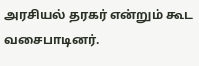அரசியல் தரகர் என்றும் கூட வசைபாடினர்.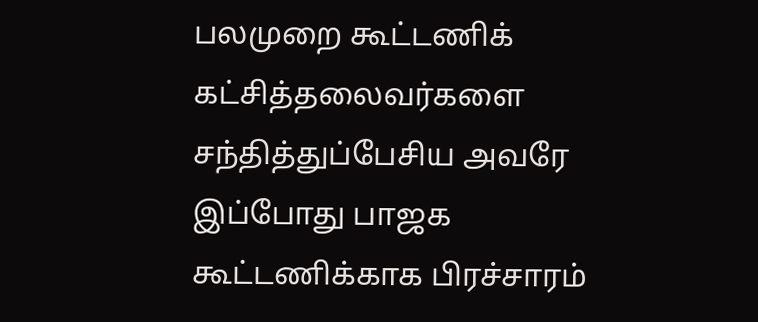பலமுறை கூட்டணிக் கட்சித்தலைவர்களை சந்தித்துப்பேசிய அவரே இப்போது பாஜக கூட்டணிக்காக பிரச்சாரம்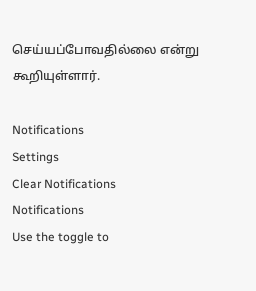செய்யப்போவதில்லை என்று கூறியுள்ளார்.

Notifications
Settings
Clear Notifications
Notifications
Use the toggle to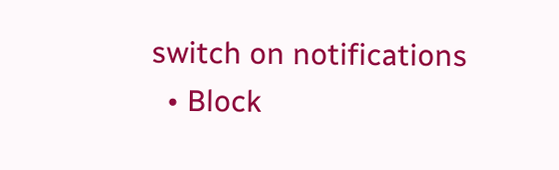switch on notifications
  • Block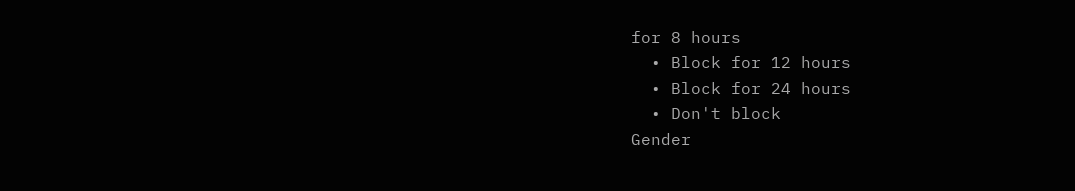for 8 hours
  • Block for 12 hours
  • Block for 24 hours
  • Don't block
Gender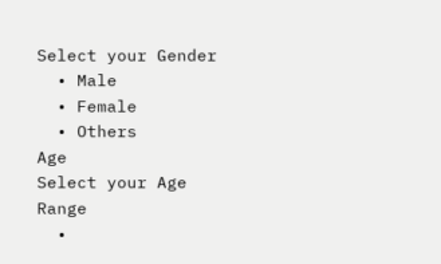Select your Gender
  • Male
  • Female
  • Others
Age
Select your Age Range
  •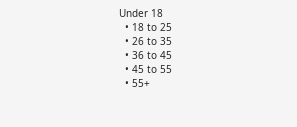Under 18
  • 18 to 25
  • 26 to 35
  • 36 to 45
  • 45 to 55
  • 55+